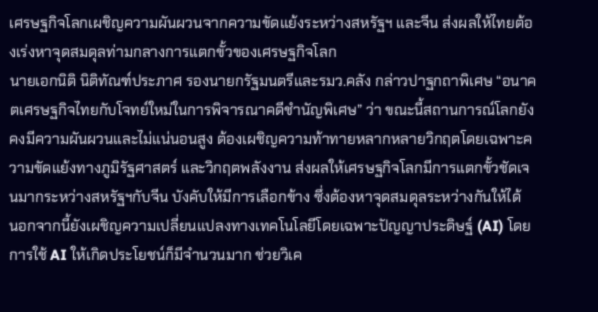เศรษฐกิจโลกเผชิญความผันผวนจากความขัดแย้งระหว่างสหรัฐฯ และจีน ส่งผลให้ไทยต้องเร่งหาจุดสมดุลท่ามกลางการแตกขั้วของเศรษฐกิจโลก
นายเอกนิติ นิติทัณฑ์ประภาศ รองนายกรัฐมนตรีและรมว.คลัง กล่าวปาฐกถาพิเศษ “อนาคตเศรษฐกิจไทยกับโจทย์ใหม่ในการพิจารณาคดีชำนัญพิเศษ” ว่า ขณะนี้สถานการณ์โลกยังคงมีความผันผวนและไม่แน่นอนสูง ต้องเผชิญความท้าทายหลากหลายวิกฤตโดยเฉพาะความขัดแย้งทางภูมิรัฐศาสตร์ และวิกฤตพลังงาน ส่งผลให้เศรษฐกิจโลกมีการแตกขั้วชัดเจนมากระหว่างสหรัฐฯกับจีน บังคับให้มีการเลือกข้าง ซึ่งต้องหาจุดสมดุลระหว่างกันให้ได้
นอกจากนี้ยังเผชิญความเปลี่ยนแปลงทางเทคโนโลยีโดยเฉพาะปัญญาประดิษฐ์ (AI) โดยการใช้ AI ให้เกิดประโยชน์ก็มีจำนวนมาก ช่วยวิเค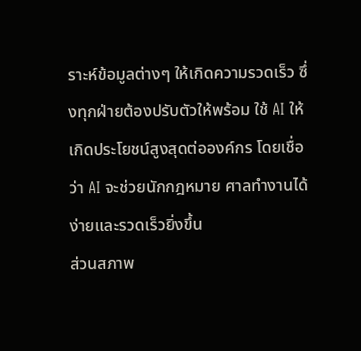ราะห์ข้อมูลต่างๆ ให้เกิดความรวดเร็ว ซึ่งทุกฝ่ายต้องปรับตัวให้พร้อม ใช้ AI ให้เกิดประโยชน์สูงสุดต่อองค์กร โดยเชื่อว่า AI จะช่วยนักกฎหมาย ศาลทำงานได้ง่ายและรวดเร็วยิ่งขึ้น
ส่วนสภาพ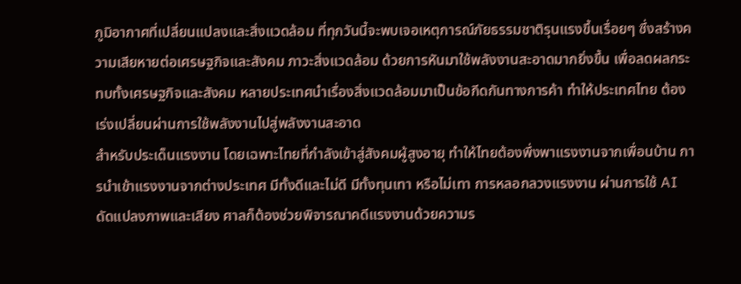ภูมิอากาศที่เปลี่ยนแปลงและสิ่งแวดล้อม ที่ทุกวันนี้จะพบเจอเหตุการณ์ภัยธรรมชาติรุนแรงขึ้นเรื่อยๆ ซึ่งสร้างความเสียหายต่อเศรษฐกิจและสังคม ภาวะสิ่งแวดล้อม ด้วยการหันมาใช้พลังงานสะอาดมากยิ่งขึ้น เพื่อลดผลกระทบทั้งเศรษฐกิจและสังคม หลายประเทศนำเรื่องสิ่งแวดล้อมมาเป็นข้อกีดกันทางการค้า ทำให้ประเทศไทย ต้องเร่งเปลี่ยนผ่านการใช้พลังงานไปสู่พลังงานสะอาด
สำหรับประเด็นแรงงาน โดยเฉพาะไทยที่กำลังเข้าสู่สังคมผู้สูงอายุ ทำให้ไทยต้องพึ่งพาแรงงานจากเพื่อนบ้าน การนำเข้าแรงงานจากต่างประเทศ มีทั้งดีและไม่ดี มีทั้งทุนเทา หรือไม่เทา การหลอกลวงแรงงาน ผ่านการใช้ AI ดัดแปลงภาพและเสียง ศาลก็ต้องช่วยพิจารณาคดีแรงงานด้วยความร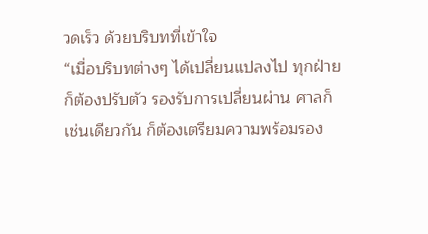วดเร็ว ด้วยบริบทที่เข้าใจ
“เมื่อบริบทต่างๆ ได้เปลี่ยนแปลงไป ทุกฝ่ายก็ต้องปรับตัว รองรับการเปลี่ยนผ่าน ศาลก็เช่นเดียวกัน ก็ต้องเตรียมความพร้อมรอง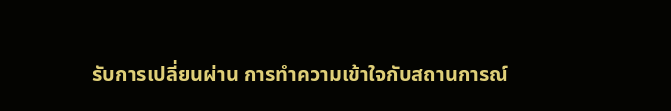รับการเปลี่ยนผ่าน การทำความเข้าใจกับสถานการณ์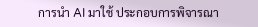การนำ AI มาใช้ ประกอบการพิจารณา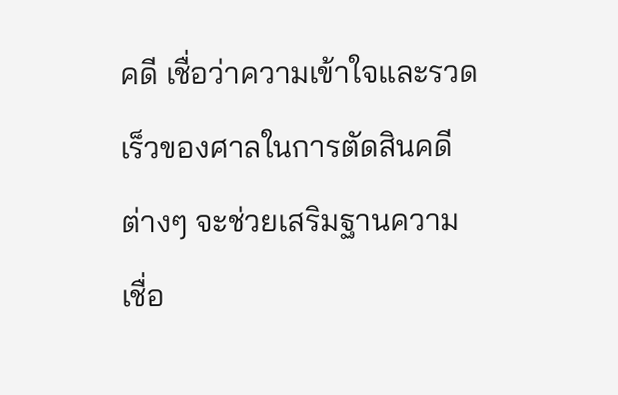คดี เชื่อว่าความเข้าใจและรวดเร็วของศาลในการตัดสินคดีต่างๆ จะช่วยเสริมฐานความเชื่อ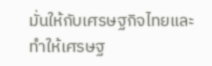มั่นให้กับเศรษฐกิจไทยและทำให้เศรษฐ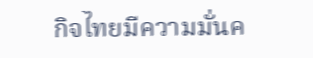กิจไทยมีความมั่นค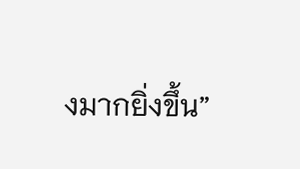งมากยิ่งขึ้น”